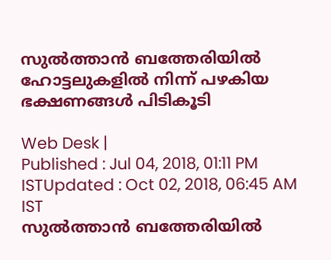സുല്‍ത്താന്‍ ബത്തേരിയില്‍ ഹോട്ടലുകളില്‍ നിന്ന് പഴകിയ ഭക്ഷണങ്ങള്‍ പിടികൂടി

Web Desk |
Published : Jul 04, 2018, 01:11 PM ISTUpdated : Oct 02, 2018, 06:45 AM IST
സുല്‍ത്താന്‍ ബത്തേരിയില്‍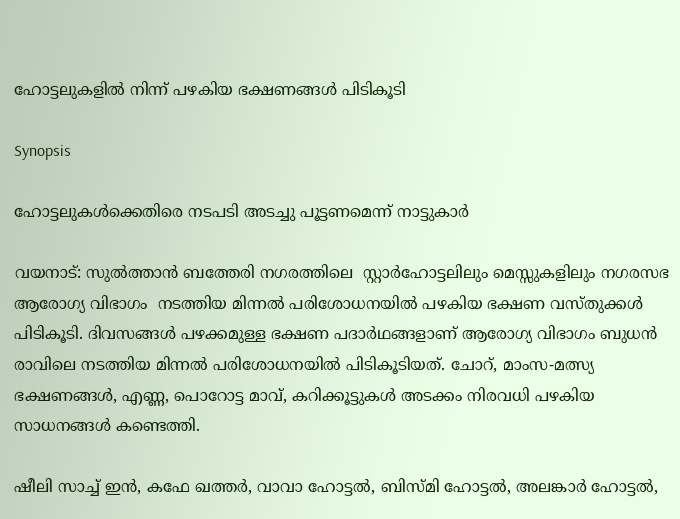ഹോട്ടലുകളില്‍ നിന്ന് പഴകിയ ഭക്ഷണങ്ങള്‍ പിടികൂടി

Synopsis

ഹോട്ടലുകള്‍ക്കെതിരെ നടപടി അടച്ചു പൂട്ടണമെന്ന് നാട്ടുകാര്‍

വയനാട്: സുല്‍ത്താന്‍ ബത്തേരി നഗരത്തിലെ  സ്റ്റാര്‍ഹോട്ടലിലും മെസ്സുകളിലും നഗരസഭ ആരോഗ്യ വിഭാഗം  നടത്തിയ മിന്നല്‍ പരിശോധനയില്‍ പഴകിയ ഭക്ഷണ വസ്തുക്കള്‍ പിടികൂടി. ദിവസങ്ങള്‍ പഴക്കമുള്ള ഭക്ഷണ പദാര്‍ഥങ്ങളാണ് ആരോഗ്യ വിഭാഗം ബുധന്‍ രാവിലെ നടത്തിയ മിന്നല്‍ പരിശോധനയില്‍ പിടികൂടിയത്. ചോറ്, മാംസ-മത്സ്യ ഭക്ഷണങ്ങള്‍, എണ്ണ, പൊറോട്ട മാവ്, കറിക്കൂട്ടുകള്‍ അടക്കം നിരവധി പഴകിയ സാധനങ്ങള്‍ കണ്ടെത്തി.

ഷീലി സാച്ച് ഇന്‍, കഫേ ഖത്തര്‍, വാവാ ഹോട്ടല്‍, ബിസ്മി ഹോട്ടല്‍, അലങ്കാര്‍ ഹോട്ടല്‍,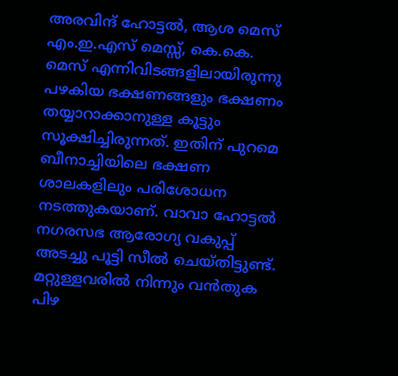അരവിന്ദ് ഹോട്ടല്‍, ആശ മെസ് എം.ഇ.എസ് മെസ്സ്, കെ.കെ. മെസ് എന്നിവിടങ്ങളിലായിരുന്നു പഴകിയ ഭക്ഷണങ്ങളും ഭക്ഷണം തയ്യാറാക്കാനുള്ള കൂട്ടും സൂക്ഷിച്ചിരുന്നത്. ഇതിന് പുറമെ ബീനാച്ചിയിലെ ഭക്ഷണ ശാലകളിലും പരിശോധന നടത്തുകയാണ്. വാവാ ഹോട്ടല്‍ നഗരസഭ ആരോഗ്യ വകുപ്പ് അടച്ചു പൂട്ടി സീല്‍ ചെയ്തിട്ടുണ്ട്. മറ്റുള്ളവരില്‍ നിന്നും വന്‍തുക പിഴ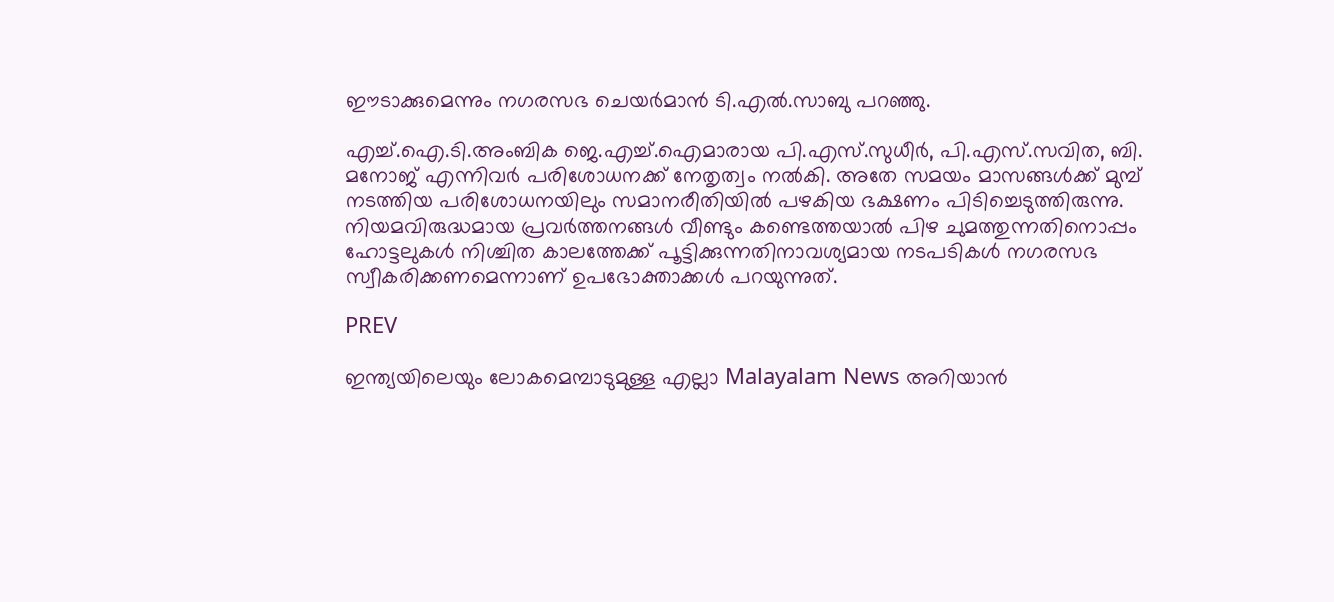ഈടാക്കുമെന്നും നഗരസഭ ചെയര്‍മാന്‍ ടി.എല്‍.സാബു പറഞ്ഞു.

എച്ച്.ഐ.ടി.അംബിക ജെ.എച്ച്.ഐമാരായ പി.എസ്.സുധീര്‍, പി.എസ്.സവിത, ബി. മനോജ് എന്നിവര്‍ പരിശോധനക്ക് നേതൃത്വം നല്‍കി. അതേ സമയം മാസങ്ങള്‍ക്ക് മുമ്പ് നടത്തിയ പരിശോധനയിലും സമാനരീതിയില്‍ പഴകിയ ഭക്ഷണം പിടിച്ചെടുത്തിരുന്നു. നിയമവിരുദ്ധമായ പ്രവര്‍ത്തനങ്ങള്‍ വീണ്ടും കണ്ടെത്തയാല്‍ പിഴ ചുമത്തുന്നതിനൊപ്പം ഹോട്ടലുകള്‍ നിശ്ചിത കാലത്തേക്ക് പൂട്ടിക്കുന്നതിനാവശ്യമായ നടപടികള്‍ നഗരസഭ സ്വീകരിക്കണമെന്നാണ് ഉപഭോക്താക്കള്‍ പറയുന്നുത്.

PREV

ഇന്ത്യയിലെയും ലോകമെമ്പാടുമുള്ള എല്ലാ Malayalam News അറിയാൻ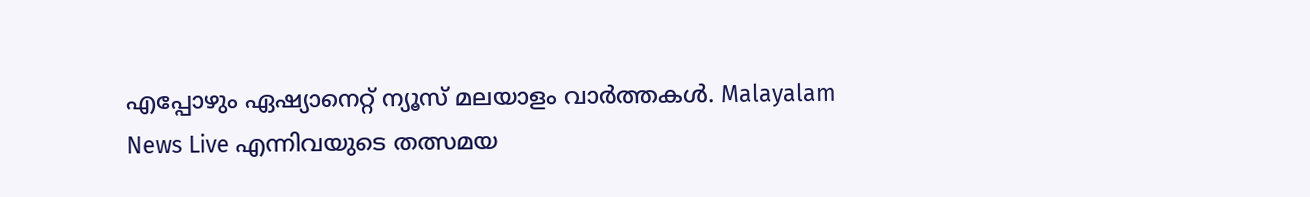എപ്പോഴും ഏഷ്യാനെറ്റ് ന്യൂസ് മലയാളം വാർത്തകൾ. Malayalam News Live എന്നിവയുടെ തത്സമയ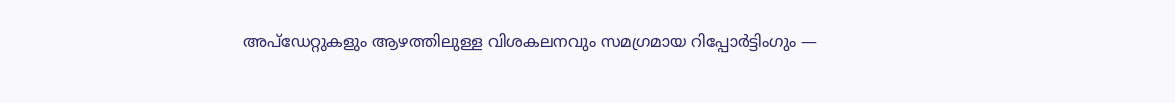അപ്‌ഡേറ്റുകളും ആഴത്തിലുള്ള വിശകലനവും സമഗ്രമായ റിപ്പോർട്ടിംഗും —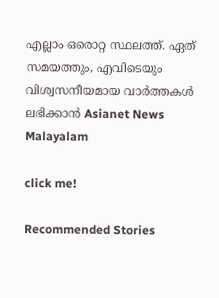എല്ലാം ഒരൊറ്റ സ്ഥലത്ത്. ഏത് സമയത്തും, എവിടെയും വിശ്വസനീയമായ വാർത്തകൾ ലഭിക്കാൻ Asianet News Malayalam

click me!

Recommended Stories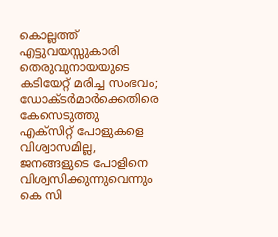കൊല്ലത്ത് എട്ടുവയസ്സുകാരി തെരുവുനായയുടെ കടിയേറ്റ് മരിച്ച സംഭവം; ഡോക്ടർമാർക്കെതിരെ കേസെടുത്തു
എക്സിറ്റ് പോളുകളെ വിശ്വാസമില്ല, ജനങ്ങളുടെ പോളിനെ വിശ്വസിക്കുന്നുവെന്നും കെ സി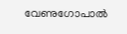വേണുഗോപാൽ